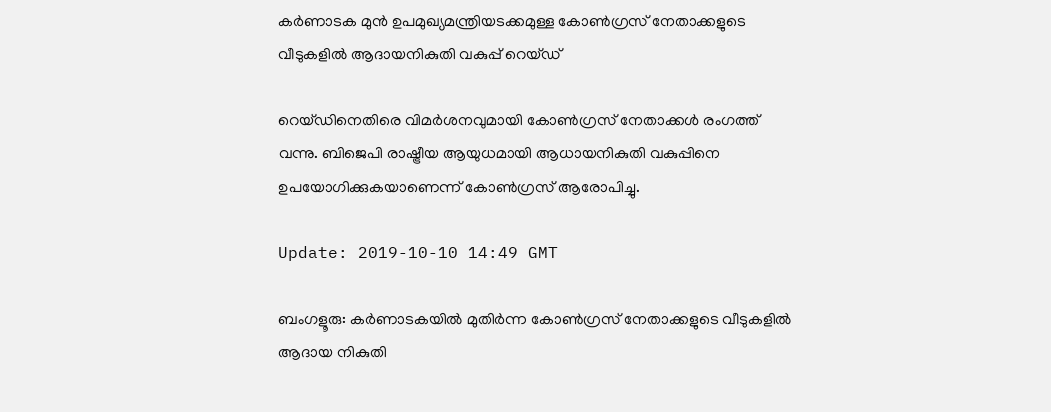കര്‍ണാടക മുന്‍ ഉപമുഖ്യമന്ത്രിയടക്കമുള്ള കോണ്‍ഗ്രസ് നേതാക്കളുടെ വീടുകളില്‍ ആദായനികുതി വകുപ്പ് റെയ്ഡ്

റെയ്ഡിനെതിരെ വിമര്‍ശനവുമായി കോണ്‍ഗ്രസ് നേതാക്കള്‍ രംഗത്ത് വന്നു. ബിജെപി രാഷ്ട്രീയ ആയുധമായി ആധായനികുതി വകുപ്പിനെ ഉപയോഗിക്കുകയാണെന്ന് കോണ്‍ഗ്രസ് ആരോപിച്ചു.

Update: 2019-10-10 14:49 GMT

ബംഗളൂരു: കര്‍ണാടകയില്‍ മുതിര്‍ന്ന കോണ്‍ഗ്രസ് നേതാക്കളുടെ വീടുകളില്‍ ആദായ നികുതി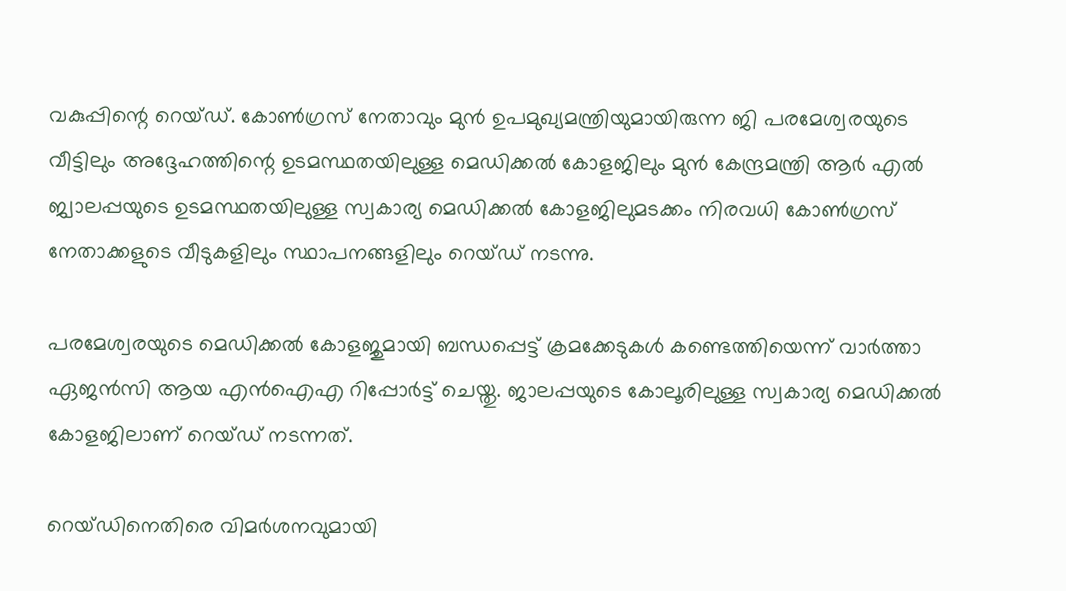വകുപ്പിന്റെ റെയ്ഡ്. കോണ്‍ഗ്രസ് നേതാവും മുന്‍ ഉപമുഖ്യമന്ത്രിയുമായിരുന്ന ജി പരമേശ്വരയുടെ വീട്ടിലും അദ്ദേഹത്തിന്റെ ഉടമസ്ഥതയിലുള്ള മെഡിക്കല്‍ കോളജിലും മുന്‍ കേന്ദ്രമന്ത്രി ആര്‍ എല്‍ ജ്വാലപ്പയുടെ ഉടമസ്ഥതയിലുള്ള സ്വകാര്യ മെഡിക്കല്‍ കോളജിലുമടക്കം നിരവധി കോണ്‍ഗ്രസ് നേതാക്കളുടെ വീടുകളിലും സ്ഥാപനങ്ങളിലും റെയ്ഡ് നടന്നു.

പരമേശ്വരയുടെ മെഡിക്കല്‍ കോളജുമായി ബന്ധപ്പെട്ട് ക്രമക്കേടുകള്‍ കണ്ടെത്തിയെന്ന് വാര്‍ത്താ ഏജന്‍സി ആയ എന്‍ഐഎ റിപ്പോര്‍ട്ട് ചെയ്തു. ജാലപ്പയുടെ കോലൂരിലുള്ള സ്വകാര്യ മെഡിക്കല്‍ കോളജിലാണ് റെയ്ഡ് നടന്നത്.

റെയ്ഡിനെതിരെ വിമര്‍ശനവുമായി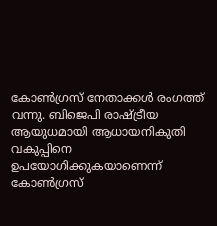കോണ്‍ഗ്രസ് നേതാക്കള്‍ രംഗത്ത് വന്നു. ബിജെപി രാഷ്ട്രീയ ആയുധമായി ആധായനികുതി വകുപ്പിനെ ഉപയോഗിക്കുകയാണെന്ന് കോണ്‍ഗ്രസ്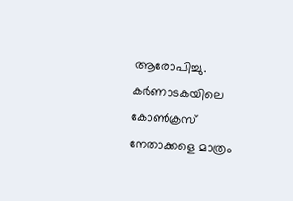ആരോപിച്ചു. കര്‍ണാടകയിലെ കോണ്‍ക്രസ് നേതാക്കളെ മാത്രം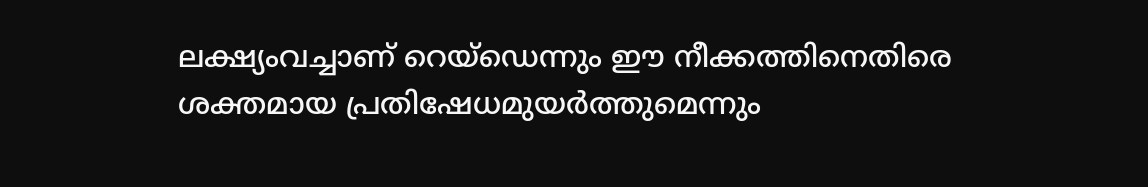ലക്ഷ്യംവച്ചാണ് റെയ്‌ഡെന്നും ഈ നീക്കത്തിനെതിരെ ശക്തമായ പ്രതിഷേധമുയര്‍ത്തുമെന്നും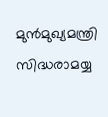മുന്‍മുഖ്യമന്ത്രി സിദ്ധരാമയ്യ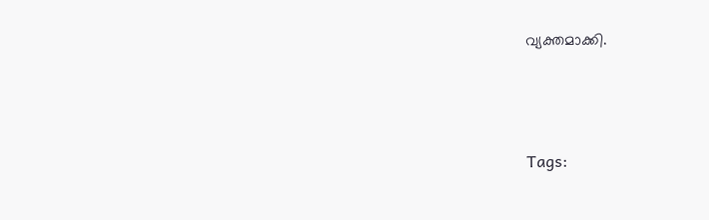വ്യക്തമാക്കി.




Tags: